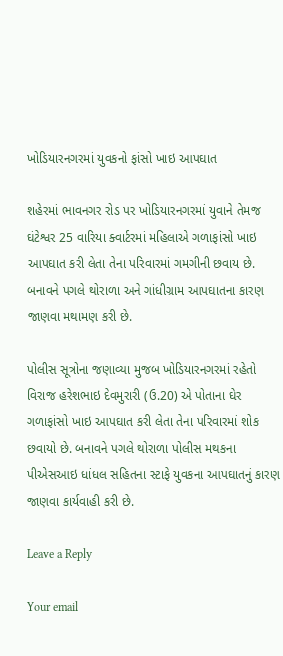ખોડિયારનગરમાં યુવકનો ફાંસો ખાઇ આપઘાત

શહેરમાં ભાવનગર રોડ પર ખોડિયારનગરમાં યુવાને તેમજ ઘંટેશ્વર 25 વારિયા ક્વાર્ટરમાં મહિલાએ ગળાફાંસો ખાઇ આપઘાત કરી લેતા તેના પરિવારમાં ગમગીની છવાય છે. બનાવને પગલે થોરાળા અને ગાંધીગ્રામ આપઘાતના કારણ જાણવા મથામણ કરી છે.

પોલીસ સૂત્રોના જણાવ્યા મુજબ ખોડિયારનગરમાં રહેતો વિરાજ હરેશભાઇ દેવમુરારી (ઉ.20) એ પોતાના ઘેર ગળાફાંસો ખાઇ આપઘાત કરી લેતા તેના પરિવારમાં શોક છવાયો છે. બનાવને પગલે થોરાળા પોલીસ મથકના પીએસઆઇ ધાંધલ સહિતના સ્ટાફે યુવકના આપઘાતનું કારણ જાણવા કાર્યવાહી કરી છે.

Leave a Reply

Your email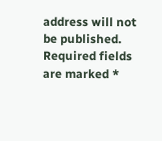address will not be published. Required fields are marked *